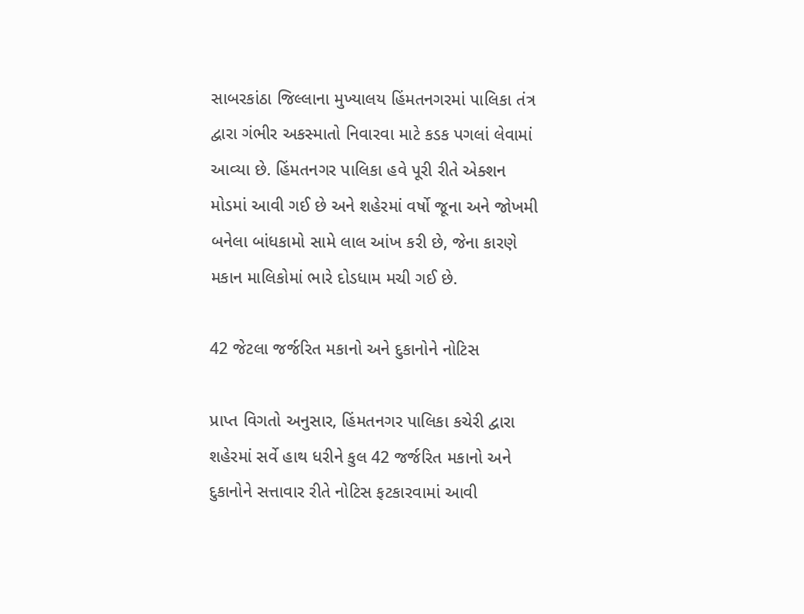સાબરકાંઠા જિલ્લાના મુખ્યાલય હિંમતનગરમાં પાલિકા તંત્ર દ્વારા ગંભીર અકસ્માતો નિવારવા માટે કડક પગલાં લેવામાં આવ્યા છે. હિંમતનગર પાલિકા હવે પૂરી રીતે એક્શન મોડમાં આવી ગઈ છે અને શહેરમાં વર્ષો જૂના અને જોખમી બનેલા બાંધકામો સામે લાલ આંખ કરી છે, જેના કારણે મકાન માલિકોમાં ભારે દોડધામ મચી ગઈ છે.

42 જેટલા જર્જરિત મકાનો અને દુકાનોને નોટિસ

પ્રાપ્ત વિગતો અનુસાર, હિંમતનગર પાલિકા કચેરી દ્વારા શહેરમાં સર્વે હાથ ધરીને કુલ 42 જર્જરિત મકાનો અને દુકાનોને સત્તાવાર રીતે નોટિસ ફટકારવામાં આવી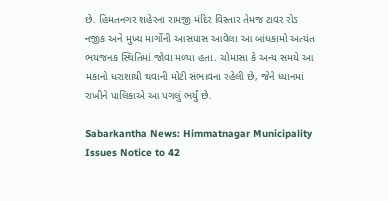છે. હિંમતનગર શહેરના રામજી મંદિર વિસ્તાર તેમજ ટાવર રોડ નજીક અને મુખ્ય માર્ગોની આસપાસ આવેલા આ બાંધકામો અત્યંત ભયજનક સ્થિતિમાં જોવા મળ્યા હતા. ચોમાસા કે અન્ય સમયે આ મકાનો ધરાશાયી થવાની મોટી સંભાવના રહેલી છે, જેને ધ્યાનમાં રાખીને પાલિકાએ આ પગલું ભર્યું છે.

Sabarkantha News: Himmatnagar Municipality Issues Notice to 42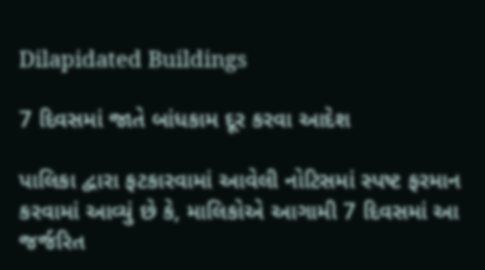Dilapidated Buildings

7 દિવસમાં જાતે બાંધકામ દૂર કરવા આદેશ

પાલિકા દ્વારા ફટકારવામાં આવેલી નોટિસમાં સ્પષ્ટ ફરમાન કરવામાં આવ્યું છે કે, માલિકોએ આગામી 7 દિવસમાં આ જર્જરિત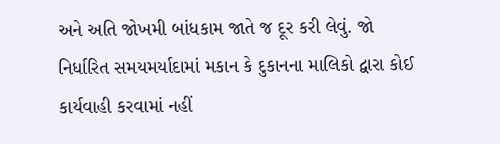અને અતિ જોખમી બાંધકામ જાતે જ દૂર કરી લેવું. જો નિર્ધારિત સમયમર્યાદામાં મકાન કે દુકાનના માલિકો દ્વારા કોઈ કાર્યવાહી કરવામાં નહીં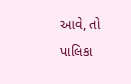આવે, તો પાલિકા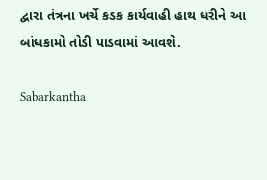દ્વારા તંત્રના ખર્ચે કડક કાર્યવાહી હાથ ધરીને આ બાંધકામો તોડી પાડવામાં આવશે.

Sabarkantha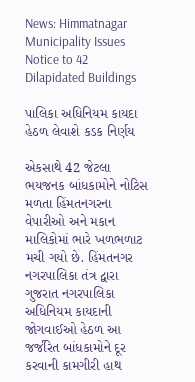News: Himmatnagar Municipality Issues Notice to 42 Dilapidated Buildings

પાલિકા અધિનિયમ કાયદા હેઠળ લેવાશે કડક નિર્ણય

એકસાથે 42 જેટલા ભયજનક બાંધકામોને નોટિસ મળતા હિંમતનગરના વેપારીઓ અને મકાન માલિકોમાં ભારે ખળભળાટ મચી ગયો છે. હિંમતનગર નગરપાલિકા તંત્ર દ્વારા ગુજરાત નગરપાલિકા અધિનિયમ કાયદાની જોગવાઈઓ હેઠળ આ જર્જરિત બાંધકામોને દૂર કરવાની કામગીરી હાથ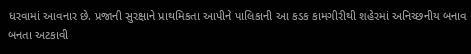ધરવામાં આવનાર છે. પ્રજાની સુરક્ષાને પ્રાથમિકતા આપીને પાલિકાની આ કડક કામગીરીથી શહેરમાં અનિચ્છનીય બનાવ બનતા અટકાવી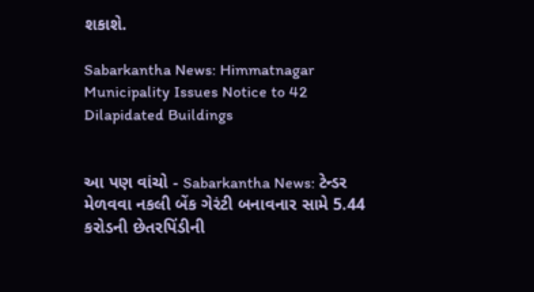શકાશે.

Sabarkantha News: Himmatnagar Municipality Issues Notice to 42 Dilapidated Buildings


આ પણ વાંચો - Sabarkantha News: ટેન્ડર મેળવવા નકલી બેંક ગેરંટી બનાવનાર સામે 5.44 કરોડની છેતરપિંડીની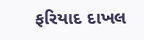ફરિયાદ દાખલ